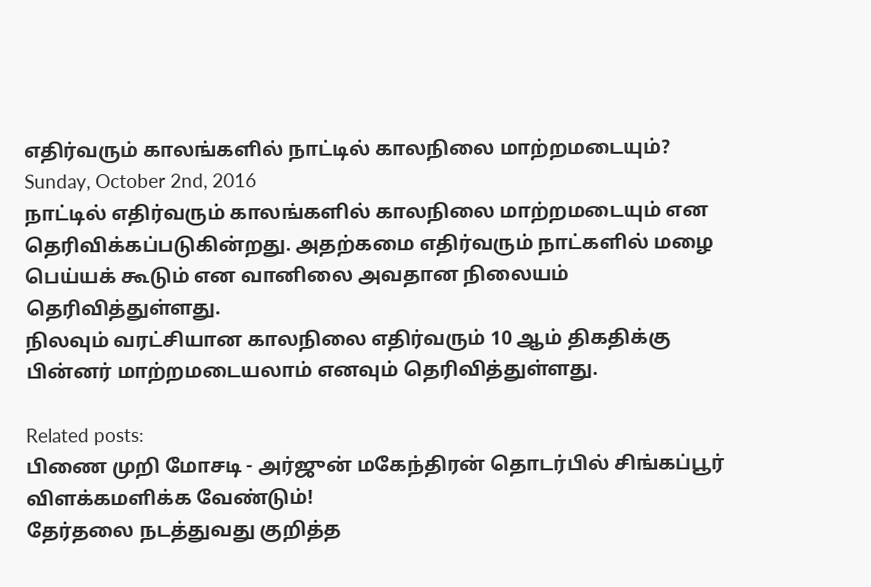எதிர்வரும் காலங்களில் நாட்டில் காலநிலை மாற்றமடையும்?
Sunday, October 2nd, 2016
நாட்டில் எதிர்வரும் காலங்களில் காலநிலை மாற்றமடையும் என தெரிவிக்கப்படுகின்றது. அதற்கமை எதிர்வரும் நாட்களில் மழை பெய்யக் கூடும் என வானிலை அவதான நிலையம் தெரிவித்துள்ளது.
நிலவும் வரட்சியான காலநிலை எதிர்வரும் 10 ஆம் திகதிக்கு பின்னர் மாற்றமடையலாம் எனவும் தெரிவித்துள்ளது.

Related posts:
பிணை முறி மோசடி - அர்ஜுன் மகேந்திரன் தொடர்பில் சிங்கப்பூர் விளக்கமளிக்க வேண்டும்!
தேர்தலை நடத்துவது குறித்த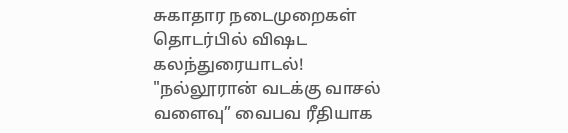சுகாதார நடைமுறைகள் தொடர்பில் விஷட கலந்துரையாடல்!
"நல்லூரான் வடக்கு வாசல் வளைவு” வைபவ ரீதியாக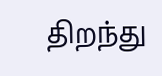திறந்து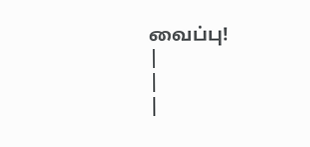வைப்பு!
|
|
|